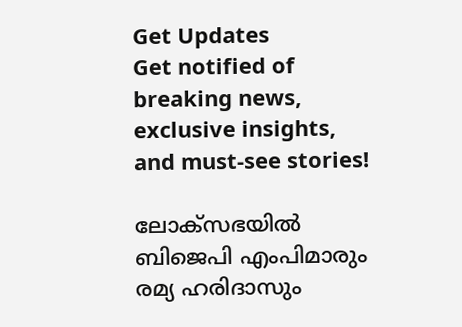Get Updates
Get notified of breaking news, exclusive insights, and must-see stories!

ലോക്സഭയിൽ ബിജെപി എംപിമാരും രമ്യ ഹരിദാസും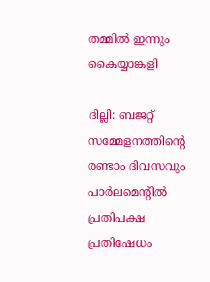തമ്മിൽ ഇന്നും കൈയ്യാങ്കളി

ദില്ലി: ബജറ്റ് സമ്മേളനത്തിന്റെ രണ്ടാം ദിവസവും പാര്‍ലമെന്റില്‍ പ്രതിപക്ഷ പ്രതിഷേധം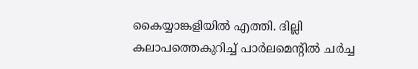കൈയ്യാങ്കളിയില്‍ എത്തി. ദില്ലി കലാപത്തെകുറിച്ച് പാര്‍ലമെന്റില്‍ ചര്‍ച്ച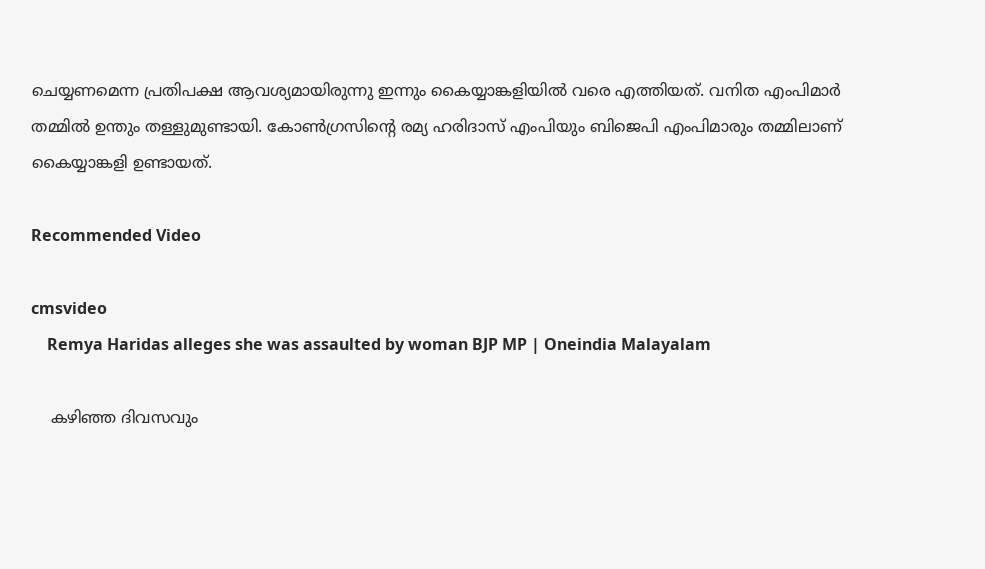ചെയ്യണമെന്ന പ്രതിപക്ഷ ആവശ്യമായിരുന്നു ഇന്നും കൈയ്യാങ്കളിയില്‍ വരെ എത്തിയത്. വനിത എംപിമാര്‍ തമ്മില്‍ ഉന്തും തള്ളുമുണ്ടായി. കോണ്‍ഗ്രസിന്റെ രമ്യ ഹരിദാസ് എംപിയും ബിജെപി എംപിമാരും തമ്മിലാണ് കൈയ്യാങ്കളി ഉണ്ടായത്.

Recommended Video

cmsvideo
    Remya Haridas alleges she was assaulted by woman BJP MP | Oneindia Malayalam

    കഴിഞ്ഞ ദിവസവും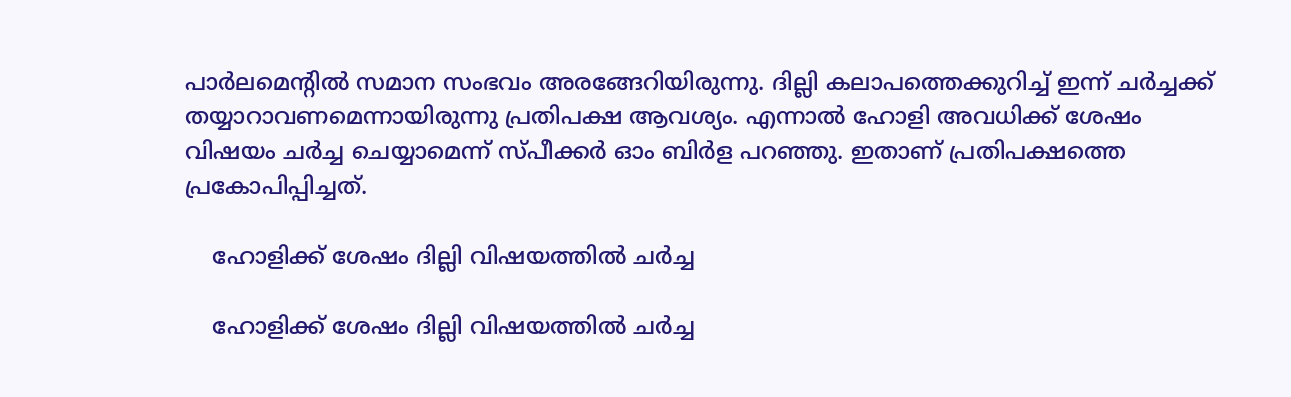പാര്‍ലമെന്റില്‍ സമാന സംഭവം അരങ്ങേറിയിരുന്നു. ദില്ലി കലാപത്തെക്കുറിച്ച് ഇന്ന് ചര്‍ച്ചക്ക് തയ്യാറാവണമെന്നായിരുന്നു പ്രതിപക്ഷ ആവശ്യം. എന്നാല്‍ ഹോളി അവധിക്ക് ശേഷം വിഷയം ചര്‍ച്ച ചെയ്യാമെന്ന് സ്പീക്കര്‍ ഓം ബിര്‍ള പറഞ്ഞു. ഇതാണ് പ്രതിപക്ഷത്തെ പ്രകോപിപ്പിച്ചത്.

    ഹോളിക്ക് ശേഷം ദില്ലി വിഷയത്തില്‍ ചര്‍ച്ച

    ഹോളിക്ക് ശേഷം ദില്ലി വിഷയത്തില്‍ ചര്‍ച്ച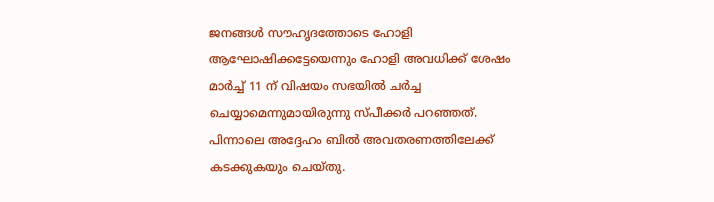ജനങ്ങള്‍ സൗഹൃദത്തോടെ ഹോളി ആഘോഷിക്കട്ടേയെന്നും ഹോളി അവധിക്ക് ശേഷം മാര്‍ച്ച് 11 ന് വിഷയം സഭയില്‍ ചര്‍ച്ച ചെയ്യാമെന്നുമായിരുന്നു സ്പീക്കര്‍ പറഞ്ഞത്. പിന്നാലെ അദ്ദേഹം ബില്‍ അവതരണത്തിലേക്ക് കടക്കുകയും ചെയ്തു.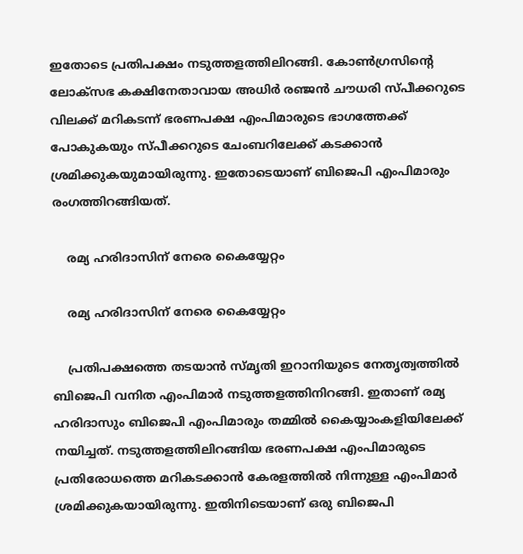ഇതോടെ പ്രതിപക്ഷം നടുത്തളത്തിലിറങ്ങി. കോണ്‍ഗ്രസിന്റെ ലോക്‌സഭ കക്ഷിനേതാവായ അധിര്‍ രഞ്ജന്‍ ചൗധരി സ്പീക്കറുടെ വിലക്ക് മറികടന്ന് ഭരണപക്ഷ എംപിമാരുടെ ഭാഗത്തേക്ക് പോകുകയും സ്പീക്കറുടെ ചേംബറിലേക്ക് കടക്കാന്‍ ശ്രമിക്കുകയുമായിരുന്നു. ഇതോടെയാണ് ബിജെപി എംപിമാരും രംഗത്തിറങ്ങിയത്.

    രമ്യ ഹരിദാസിന് നേരെ കൈയ്യേറ്റം

    രമ്യ ഹരിദാസിന് നേരെ കൈയ്യേറ്റം

    പ്രതിപക്ഷത്തെ തടയാന്‍ സ്മൃതി ഇറാനിയുടെ നേതൃത്വത്തില്‍ ബിജെപി വനിത എംപിമാര്‍ നടുത്തളത്തിനിറങ്ങി. ഇതാണ് രമ്യ ഹരിദാസും ബിജെപി എംപിമാരും തമ്മില്‍ കൈയ്യാംകളിയിലേക്ക് നയിച്ചത്. നടുത്തളത്തിലിറങ്ങിയ ഭരണപക്ഷ എംപിമാരുടെ പ്രതിരോധത്തെ മറികടക്കാന്‍ കേരളത്തില്‍ നിന്നുള്ള എംപിമാര്‍ ശ്രമിക്കുകയായിരുന്നു. ഇതിനിടെയാണ് ഒരു ബിജെപി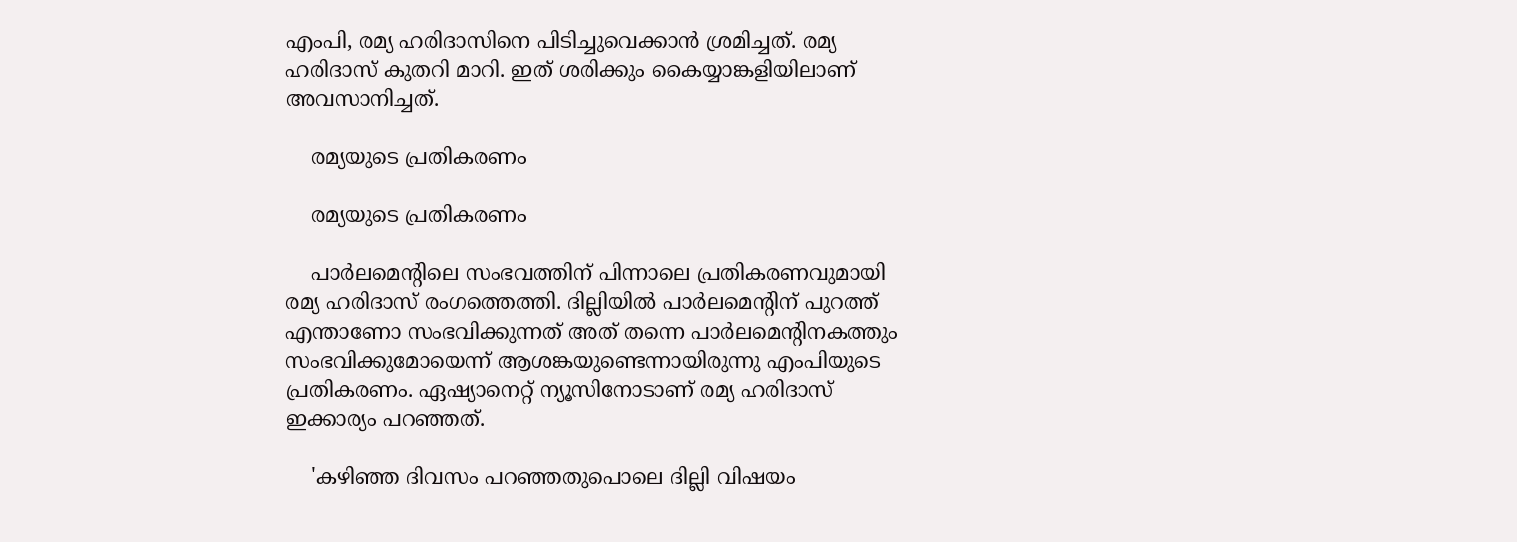എംപി, രമ്യ ഹരിദാസിനെ പിടിച്ചുവെക്കാന്‍ ശ്രമിച്ചത്. രമ്യ ഹരിദാസ് കുതറി മാറി. ഇത് ശരിക്കും കൈയ്യാങ്കളിയിലാണ് അവസാനിച്ചത്.

    രമ്യയുടെ പ്രതികരണം

    രമ്യയുടെ പ്രതികരണം

    പാര്‍ലമെന്റിലെ സംഭവത്തിന് പിന്നാലെ പ്രതികരണവുമായി രമ്യ ഹരിദാസ് രംഗത്തെത്തി. ദില്ലിയില്‍ പാര്‍ലമെന്റിന് പുറത്ത് എന്താണോ സംഭവിക്കുന്നത് അത് തന്നെ പാര്‍ലമെന്റിനകത്തും സംഭവിക്കുമോയെന്ന് ആശങ്കയുണ്ടെന്നായിരുന്നു എംപിയുടെ പ്രതികരണം. ഏഷ്യാനെറ്റ് ന്യൂസിനോടാണ് രമ്യ ഹരിദാസ് ഇക്കാര്യം പറഞ്ഞത്.

    'കഴിഞ്ഞ ദിവസം പറഞ്ഞതുപൊലെ ദില്ലി വിഷയം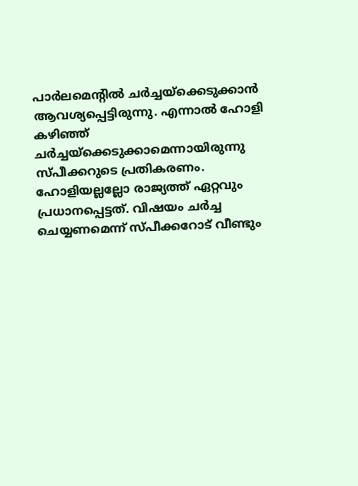പാര്‍ലമെന്റില്‍ ചര്‍ച്ചയ്‌ക്കെടുക്കാന്‍ ആവശ്യപ്പെട്ടിരുന്നു. എന്നാല്‍ ഹോളി കഴിഞ്ഞ് ചര്‍ച്ചയ്‌ക്കെടുക്കാമെന്നായിരുന്നു സ്പീക്കറുടെ പ്രതികരണം. ഹോളിയല്ലല്ലോ രാജ്യത്ത് ഏറ്റവും പ്രധാനപ്പെട്ടത്. വിഷയം ചര്‍ച്ച ചെയ്യണമെന്ന് സ്പീക്കറോട് വീണ്ടും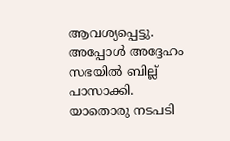ആവശ്യപ്പെട്ടു. അപ്പോള്‍ അദ്ദേഹം സഭയില്‍ ബില്ല് പാസാക്കി. യാതൊരു നടപടി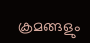ക്രമങ്ങളും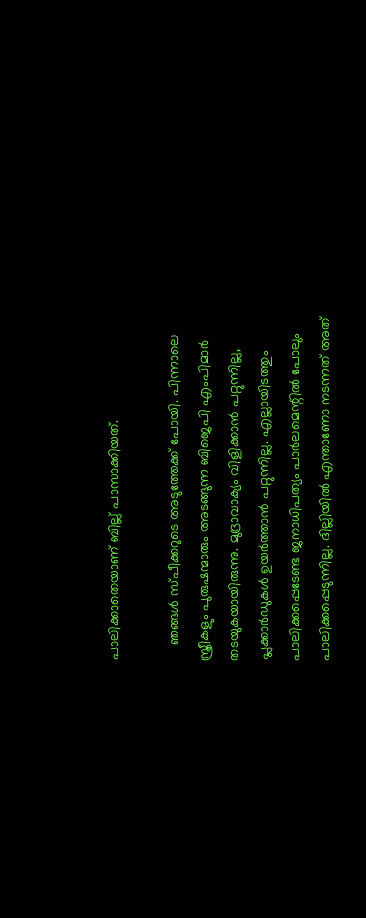പാലിക്കാതെയാണ് ബില്ല് പാസാക്കിയത്.

    ഞങ്ങള്‍ സ്പീക്കറുടെ അടുത്തേക്ക് പോയി. പിന്നാലെ സ്ത്രീകളും പുരുഷന്മാരും അടങ്ങുന്ന ബിജെപി എംപിമാര്‍ തടയുകയായിരുന്നു. മുദ്രാവാക്യം വിളിക്കാന്‍ പറ്റുന്നില്ല, പ്ലക്കാര്‍ഡുകള്‍ ഉയര്‍ത്താന്‍ പറ്റുന്നില്ല. എല്ലായിടത്തും പാലിക്കപ്പെടേണ്ട ജനാധിപത്യം പാര്‍ലമെന്റില്‍ പോലും പാലിക്കപ്പെടുന്നില്ല. ദില്ലിയില്‍ എന്താണോ നടന്നത് അത്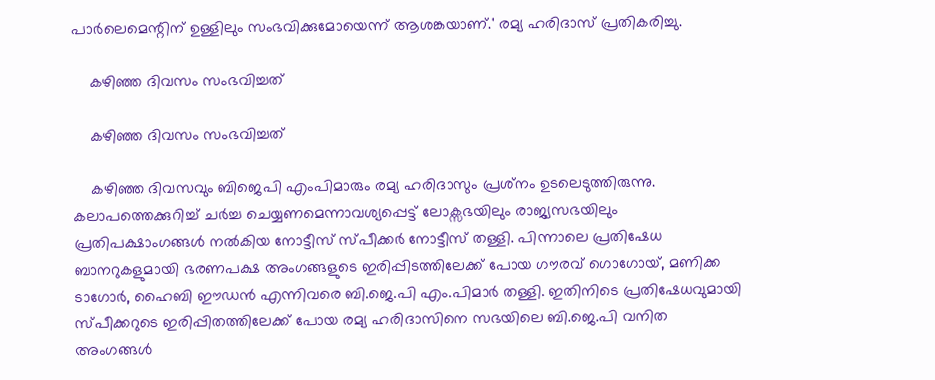പാര്‍ലെമെന്റിന് ഉള്ളിലും സംഭവിക്കുമോയെന്ന് ആശങ്കയാണ്.' രമ്യ ഹരിദാസ് പ്രതികരിച്ചു.

    കഴിഞ്ഞ ദിവസം സംഭവിച്ചത്

    കഴിഞ്ഞ ദിവസം സംഭവിച്ചത്

    കഴിഞ്ഞ ദിവസവും ബിജെപി എംപിമാരും രമ്യ ഹരിദാസും പ്രശ്‌നം ഉടലെടുത്തിരുന്നു. കലാപത്തെക്കുറിച്ച് ചര്‍ച്ച ചെയ്യണമെന്നാവശ്യപ്പെട്ട് ലോക്സഭയിലും രാജ്യസഭയിലും പ്രതിപക്ഷാംഗങ്ങള്‍ നല്‍കിയ നോട്ടീസ് സ്പീക്കര്‍ നോട്ടീസ് തള്ളി. പിന്നാലെ പ്രതിഷേധ ബാനറുകളുമായി ഭരണപക്ഷ അംഗങ്ങളുടെ ഇരിപ്പിടത്തിലേക്ക് പോയ ഗൗരവ് ഗൊഗോയ്, മണിക്ക ടാഗോര്‍, ഹൈബി ഈഡന്‍ എന്നിവരെ ബി.ജെ.പി എം.പിമാര്‍ തള്ളി. ഇതിനിടെ പ്രതിഷേധവുമായി സ്പീക്കറുടെ ഇരിപ്പിതത്തിലേക്ക് പോയ രമ്യ ഹരിദാസിനെ സഭയിലെ ബി.ജെ.പി വനിത അംഗങ്ങള്‍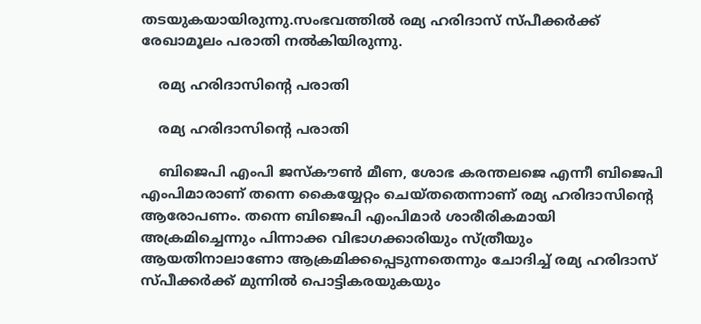തടയുകയായിരുന്നു.സംഭവത്തില്‍ രമ്യ ഹരിദാസ് സ്പീക്കര്‍ക്ക് രേഖാമൂലം പരാതി നല്‍കിയിരുന്നു.

    രമ്യ ഹരിദാസിന്റെ പരാതി

    രമ്യ ഹരിദാസിന്റെ പരാതി

    ബിജെപി എംപി ജസ്‌കൗണ്‍ മീണ, ശോഭ കരന്തലജെ എന്നീ ബിജെപി എംപിമാരാണ് തന്നെ കൈയ്യേറ്റം ചെയ്തതെന്നാണ് രമ്യ ഹരിദാസിന്റെ ആരോപണം. തന്നെ ബിജെപി എംപിമാര്‍ ശാരീരികമായി അക്രമിച്ചെന്നും പിന്നാക്ക വിഭാഗക്കാരിയും സ്ത്രീയും ആയതിനാലാണോ ആക്രമിക്കപ്പെടുന്നതെന്നും ചോദിച്ച് രമ്യ ഹരിദാസ് സ്പീക്കര്‍ക്ക് മുന്നില്‍ പൊട്ടികരയുകയും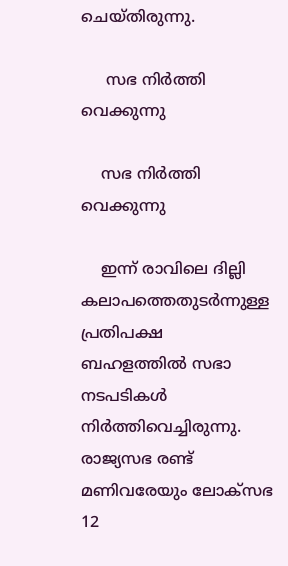ചെയ്തിരുന്നു.

     സഭ നിര്‍ത്തി വെക്കുന്നു

    സഭ നിര്‍ത്തി വെക്കുന്നു

    ഇന്ന് രാവിലെ ദില്ലി കലാപത്തെതുടര്‍ന്നുള്ള പ്രതിപക്ഷ ബഹളത്തില്‍ സഭാ നടപടികള്‍ നിര്‍ത്തിവെച്ചിരുന്നു. രാജ്യസഭ രണ്ട് മണിവരേയും ലോക്സഭ 12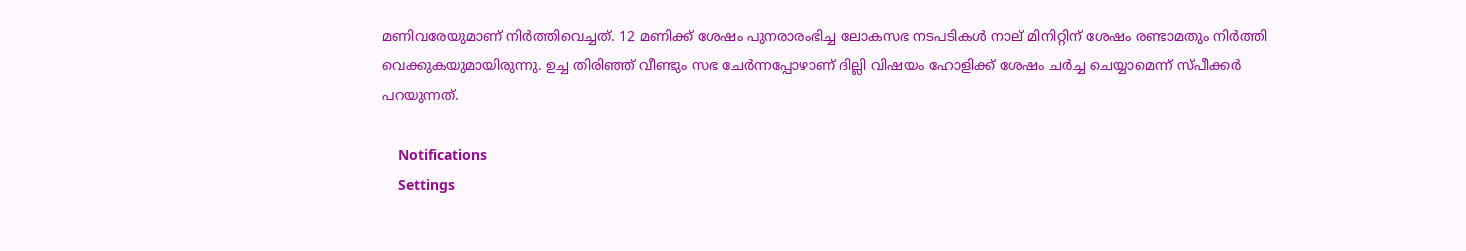മണിവരേയുമാണ് നിര്‍ത്തിവെച്ചത്. 12 മണിക്ക് ശേഷം പുനരാരംഭിച്ച ലോകസഭ നടപടികള്‍ നാല് മിനിറ്റിന് ശേഷം രണ്ടാമതും നിര്‍ത്തി വെക്കുകയുമായിരുന്നു. ഉച്ച തിരിഞ്ഞ് വീണ്ടും സഭ ചേര്‍ന്നപ്പോഴാണ് ദില്ലി വിഷയം ഹോളിക്ക് ശേഷം ചര്‍ച്ച ചെയ്യാമെന്ന് സ്പീക്കര്‍ പറയുന്നത്.

    Notifications
    Settings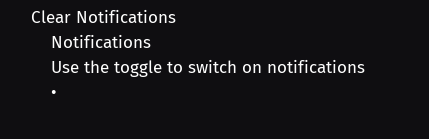Clear Notifications
    Notifications
    Use the toggle to switch on notifications
    •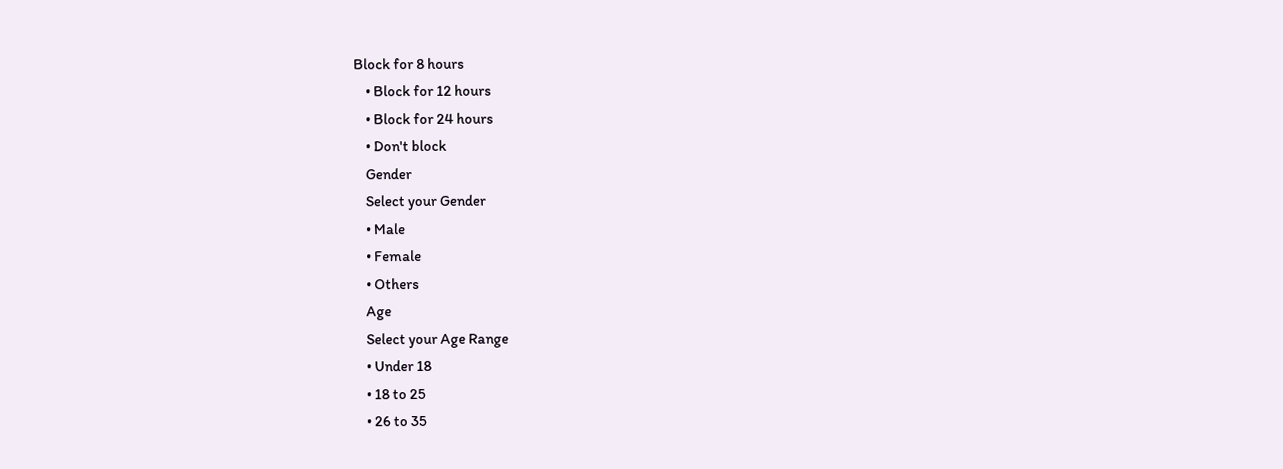Block for 8 hours
    • Block for 12 hours
    • Block for 24 hours
    • Don't block
    Gender
    Select your Gender
    • Male
    • Female
    • Others
    Age
    Select your Age Range
    • Under 18
    • 18 to 25
    • 26 to 35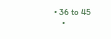• 36 to 45
    •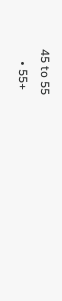45 to 55
    • 55+